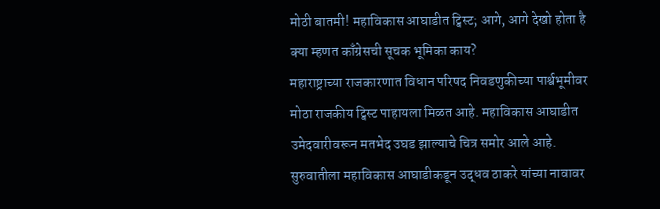मोठी बातमी! महाविकास आघाडीत ट्विस्ट; आगे, आगे देखो होता है क्या म्हणत काँग्रेसची सूचक भूमिका काय?
महाराष्ट्राच्या राजकारणात विधान परिषद निवडणुकीच्या पार्श्वभूमीवर मोठा राजकीय ट्विस्ट पाहायला मिळत आहे. महाविकास आघाडीत उमेदवारीवरून मतभेद उघड झाल्याचे चित्र समोर आले आहे. सुरुवातीला महाविकास आघाडीकडून उद्धव ठाकरे यांच्या नावावर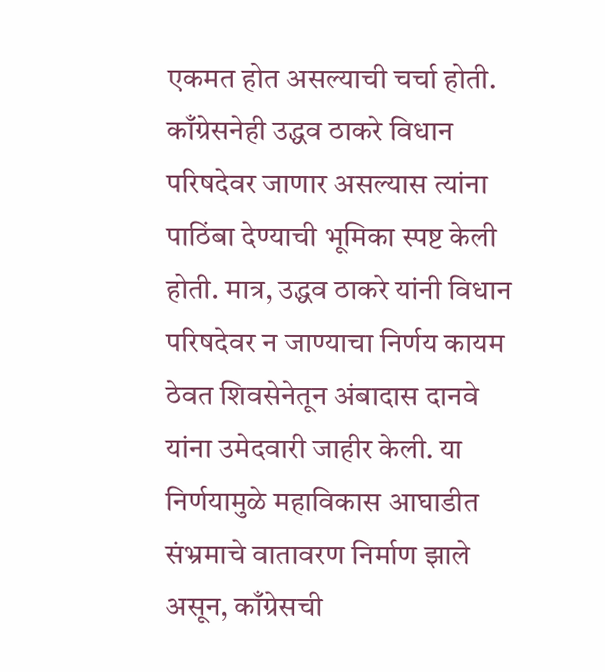एकमत होत असल्याची चर्चा होती. काँग्रेसनेही उद्धव ठाकरे विधान परिषदेवर जाणार असल्यास त्यांना पाठिंबा देण्याची भूमिका स्पष्ट केली होती. मात्र, उद्धव ठाकरे यांनी विधान परिषदेवर न जाण्याचा निर्णय कायम ठेवत शिवसेनेतून अंबादास दानवे यांना उमेदवारी जाहीर केली. या निर्णयामुळे महाविकास आघाडीत संभ्रमाचे वातावरण निर्माण झाले असून, काँग्रेसची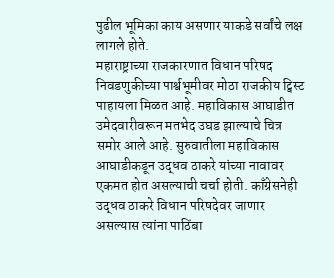पुढील भूमिका काय असणार याकडे सर्वांचे लक्ष लागले होते.
महाराष्ट्राच्या राजकारणात विधान परिषद निवडणुकीच्या पार्श्वभूमीवर मोठा राजकीय ट्विस्ट पाहायला मिळत आहे. महाविकास आघाडीत उमेदवारीवरून मतभेद उघड झाल्याचे चित्र समोर आले आहे. सुरुवातीला महाविकास आघाडीकडून उद्धव ठाकरे यांच्या नावावर एकमत होत असल्याची चर्चा होती. काँग्रेसनेही उद्धव ठाकरे विधान परिषदेवर जाणार असल्यास त्यांना पाठिंबा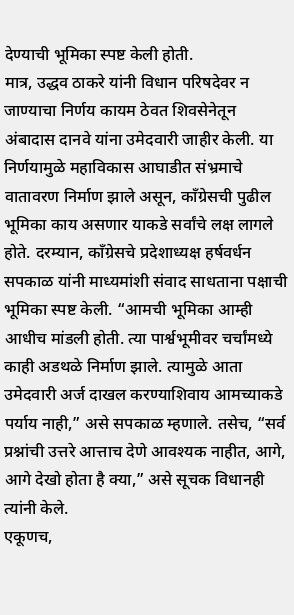देण्याची भूमिका स्पष्ट केली होती.
मात्र, उद्धव ठाकरे यांनी विधान परिषदेवर न जाण्याचा निर्णय कायम ठेवत शिवसेनेतून अंबादास दानवे यांना उमेदवारी जाहीर केली. या निर्णयामुळे महाविकास आघाडीत संभ्रमाचे वातावरण निर्माण झाले असून, काँग्रेसची पुढील भूमिका काय असणार याकडे सर्वांचे लक्ष लागले होते. दरम्यान, काँग्रेसचे प्रदेशाध्यक्ष हर्षवर्धन सपकाळ यांनी माध्यमांशी संवाद साधताना पक्षाची भूमिका स्पष्ट केली. “आमची भूमिका आम्ही आधीच मांडली होती. त्या पार्श्वभूमीवर चर्चांमध्ये काही अडथळे निर्माण झाले. त्यामुळे आता उमेदवारी अर्ज दाखल करण्याशिवाय आमच्याकडे पर्याय नाही,” असे सपकाळ म्हणाले. तसेच, “सर्व प्रश्नांची उत्तरे आत्ताच देणे आवश्यक नाहीत, आगे, आगे देखो होता है क्या,” असे सूचक विधानही त्यांनी केले.
एकूणच,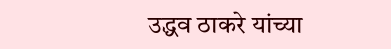उद्धव ठाकरे यांच्या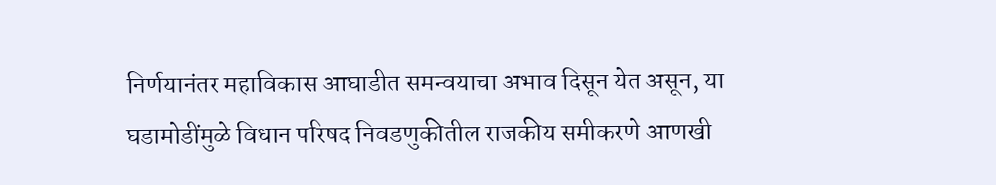निर्णयानंतर महाविकास आघाडीत समन्वयाचा अभाव दिसून येत असून, या घडामोडींमुळे विधान परिषद निवडणुकीतील राजकीय समीकरणे आणखी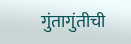गुंतागुंतीची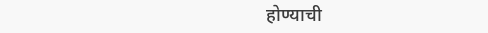होण्याची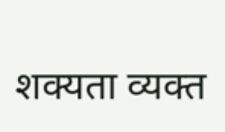शक्यता व्यक्त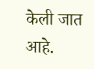केली जात आहे.